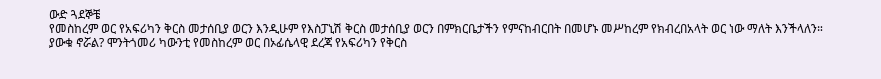ውድ ጓደኞቼ
የመስከረም ወር የአፍሪካን ቅርስ መታሰቢያ ወርን እንዲሁም የእስፓኒሽ ቅርስ መታሰቢያ ወርን በምክርቤታችን የምናከብርበት በመሆኑ መሥከረም የክብረበአላት ወር ነው ማለት እንችላለን።
ያውቁ ኖሯል? ሞንትጎመሪ ካውንቲ የመስከረም ወር በኦፊሴላዊ ደረጃ የአፍሪካን የቅርስ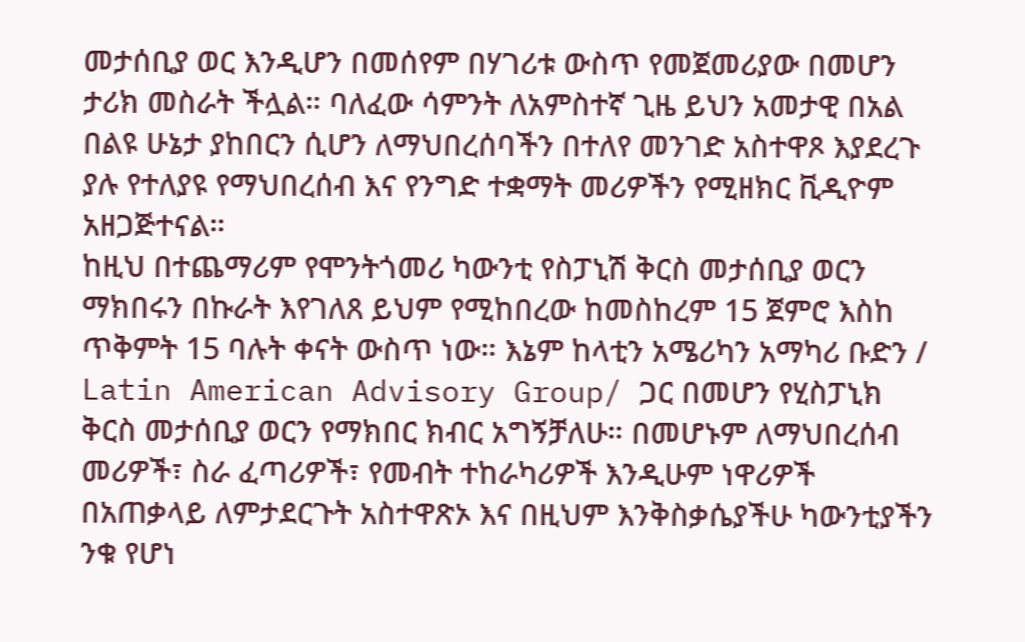መታሰቢያ ወር እንዲሆን በመሰየም በሃገሪቱ ውስጥ የመጀመሪያው በመሆን ታሪክ መስራት ችሏል። ባለፈው ሳምንት ለአምስተኛ ጊዜ ይህን አመታዊ በአል በልዩ ሁኔታ ያከበርን ሲሆን ለማህበረሰባችን በተለየ መንገድ አስተዋጾ እያደረጉ ያሉ የተለያዩ የማህበረሰብ እና የንግድ ተቋማት መሪዎችን የሚዘክር ቪዲዮም አዘጋጅተናል።
ከዚህ በተጨማሪም የሞንትጎመሪ ካውንቲ የስፓኒሽ ቅርስ መታሰቢያ ወርን ማክበሩን በኩራት እየገለጸ ይህም የሚከበረው ከመስከረም 15 ጀምሮ እስከ ጥቅምት 15 ባሉት ቀናት ውስጥ ነው። እኔም ከላቲን አሜሪካን አማካሪ ቡድን / Latin American Advisory Group/ ጋር በመሆን የሂስፓኒክ ቅርስ መታሰቢያ ወርን የማክበር ክብር አግኝቻለሁ። በመሆኑም ለማህበረሰብ መሪዎች፣ ስራ ፈጣሪዎች፣ የመብት ተከራካሪዎች እንዲሁም ነዋሪዎች በአጠቃላይ ለምታደርጉት አስተዋጽኦ እና በዚህም እንቅስቃሴያችሁ ካውንቲያችን ንቁ የሆነ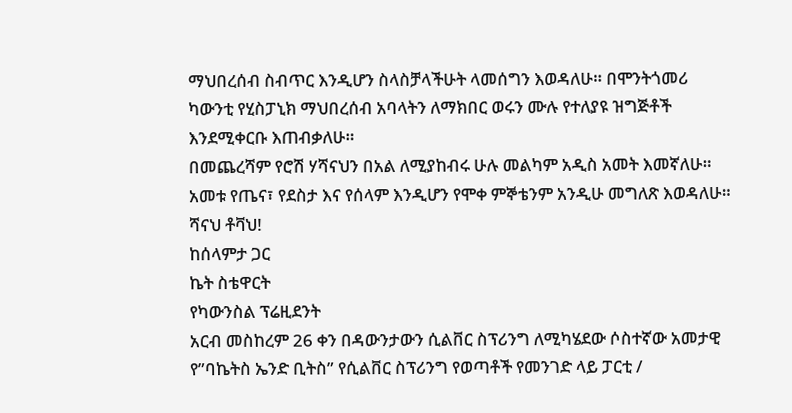ማህበረሰብ ስብጥር እንዲሆን ስላስቻላችሁት ላመሰግን እወዳለሁ። በሞንትጎመሪ ካውንቲ የሂስፓኒክ ማህበረሰብ አባላትን ለማክበር ወሩን ሙሉ የተለያዩ ዝግጅቶች እንደሚቀርቡ እጠብቃለሁ።
በመጨረሻም የሮሽ ሃሻናህን በአል ለሚያከብሩ ሁሉ መልካም አዲስ አመት እመኛለሁ። አመቱ የጤና፣ የደስታ እና የሰላም እንዲሆን የሞቀ ምኞቴንም አንዲሁ መግለጽ እወዳለሁ። ሻናህ ቶቫህ!
ከሰላምታ ጋር
ኬት ስቴዋርት
የካውንስል ፕሬዚደንት
አርብ መስከረም 26 ቀን በዳውንታውን ሲልቨር ስፕሪንግ ለሚካሄደው ሶስተኛው አመታዊ የ”ባኬትስ ኤንድ ቢትስ” የሲልቨር ስፕሪንግ የወጣቶች የመንገድ ላይ ፓርቲ /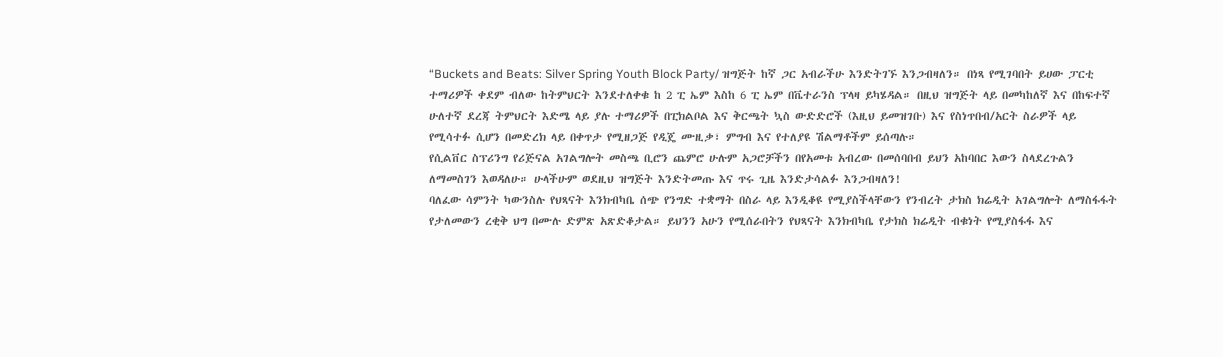“Buckets and Beats: Silver Spring Youth Block Party/ ዝግጅት ከኛ ጋር አብራችሁ እንድትገኙ እንጋብዛለን። በነጻ የሚገባበት ይሀው ፓርቲ ተማሪዎች ቀደም ብለው ከትምህርት እንደተለቀቁ ከ 2 ፒ ኤም እስከ 6 ፒ ኤም በቬተራንስ ፕላዛ ይካሄዳል። በዚህ ዝግጅት ላይ በመካከለኛ እና በከፍተኛ ሁለተኛ ደረጃ ትምህርት እድሜ ላይ ያሉ ተማሪዎች በፒክልቦል እና ቅርጫት ኳስ ውድድሮች (እዚህ ይመዝገቡ) እና የስነጥበብ/አርት ስራዎች ላይ የሚሳተፉ ሲሆን በመድረክ ላይ በቀጥታ የሚዘጋጅ የዲጄ ሙዚቃ፣ ምግብ እና የተለያዩ ሽልማቶችም ይሰጣሉ።
የሲልቨር ስፕሪንግ የሪጅናል አገልግሎት መስጫ ቢሮን ጨምሮ ሁሉም አጋሮቻችን በየአመቱ አብረው በመሰባበብ ይህን አከባበር እውን ስላደረጉልን ለማመስገን እወዳለሁ። ሁላችሁም ወደዚህ ዝግጅት እንድትመጡ እና ጥሩ ጊዜ እንድታሳልፉ እንጋብዛለን!
ባለፈው ሳምንት ካውንስሉ የህጻናት እንክብካቤ ሰጭ የንግድ ተቋማት በስራ ላይ እንዲቆዩ የሚያስችላቸውን የንብረት ታክስ ክሬዲት አገልግሎት ለማስፋፋት የታለመውን ረቂቅ ህግ በሙሉ ድምጽ አጽድቆታል። ይህንን አሁን የሚሰራበትን የህጻናት እንክብካቤ የታክስ ክሬዲት ብቁነት የሚያስፋፋ እና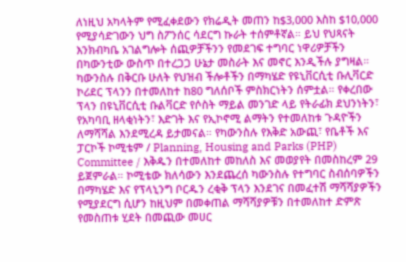ለነዚህ አካላትም የሚፈቀደውን የክሬዲት መጠን ከ$3,000 እስከ $10,000 የሚያሳድገውን ህግ ስፖንሰር ሳደርግ ኩራት ተሰምቶኛል። ይህ የህጻናት እንክብካቤ አገልግሎት ሰጪዎቻችንን የመደገፍ ተግባር ነዋሪዎቻችን በካውንቲው ውስጥ በተረጋጋ ሁኔታ መስራት እና መኖር እንዲችሉ ያግዛል።
ካውንስሉ በቅርቡ ሁለት የህዝብ ችሎቶችን በማካሄድ የዩኒቨርሲቲ ቡሊቫርድ ኮሪደር ፕላንን በተመለከተ ከ80 ግለሰቦች ምስክርነትን ሰምቷል። የቀረበው ፕላን በዩኒቨርሲቲ ቡልቫርድ የሶስት ማይል መንገድ ላይ የትራፊክ ደህንነትን፣ የአካባቢ ዘላቂነትን፣ እድገት እና የኢኮኖሚ ልማትን የተመለከቱ ጉዳዮችን ለማሻሻል እንደሚረዳ ይታመናል። የካውንስሉ የእቅድ አውጪ፣ የቤቶች እና ፓርኮች ኮሚቴም / Planning, Housing and Parks (PHP) Committee / እቅዱን በተመለከተ መከለስ እና መወያየት በመስከረም 29 ይጀምራል። ኮሚቴው ክለሳውን እንደጨረሰ ካውንስሉ የተግባር ስብሰባዎችን በማካሄድ እና የፕላኒንግ ቦርዱን ረቂቅ ፕላን እንደገና በመፈተሽ ማሻሻያዎችን የሚያደርግ ሲሆን ከዚህም በመቀጠል ማሻሻያዎቹን በተመለከተ ድምጽ የመስጠቱ ሂደት በመጪው መሀር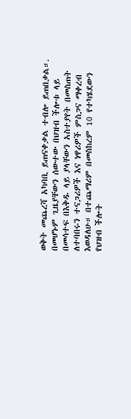ወቅት መጨረሻ አካባቢ ይጠናቀቃል ተብሎ ይጠበቃል።.
በመሆኑም ጊዜያቸውን ሰውተው በህዝብ ችሎቱ ላይ በመሳተፍ በእቅዱ ላይ ያላቸውን አስተያየት በመስጠት ለተባበሩን ተናጋሪዎች እና ነዋሪዎች ምስጋና ማቀረብ እወዳለሁ። በተጨማሪም በመስከረም 10 የተካሄደውን የህዝብ ችሎት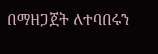በማዘጋጀት ለተባበሩን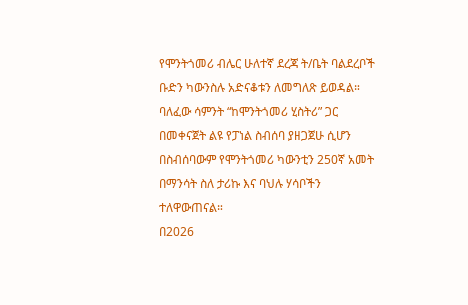የሞንትጎመሪ ብሌር ሁለተኛ ደረጃ ት/ቤት ባልደረቦች ቡድን ካውንስሉ አድናቆቱን ለመግለጽ ይወዳል።
ባለፈው ሳምንት “ከሞንትጎመሪ ሂስትሪ” ጋር በመቀናጀት ልዩ የፓነል ስብሰባ ያዘጋጀሁ ሲሆን በስብሰባውም የሞንትጎመሪ ካውንቲን 250ኛ አመት በማንሳት ስለ ታሪኩ እና ባህሉ ሃሳቦችን ተለዋውጠናል።
በ2026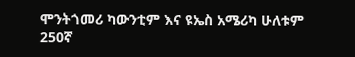ሞንትጎመሪ ካውንቲም እና ዩኤስ አሜሪካ ሁለቱም 250ኛ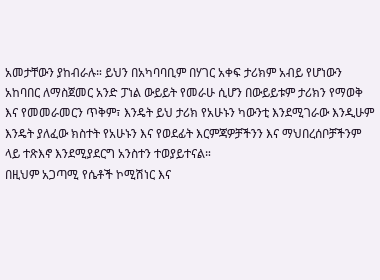አመታቸውን ያከብራሉ። ይህን በአካባባቢም በሃገር አቀፍ ታሪክም አብይ የሆነውን አከባበር ለማስጀመር አንድ ፓነል ውይይት የመራሁ ሲሆን በውይይቱም ታሪክን የማወቅ እና የመመራመርን ጥቅም፣ እንዴት ይህ ታሪክ የአሁኑን ካውንቲ እንደሚገራው እንዲሁም እንዴት ያለፈው ክስተት የአሁኑን እና የወደፊት እርምጃዎቻችንን እና ማህበረሰቦቻችንም ላይ ተጽእኖ እንደሚያደርግ አንስተን ተወያይተናል።
በዚህም አጋጣሚ የሴቶች ኮሚሽነር እና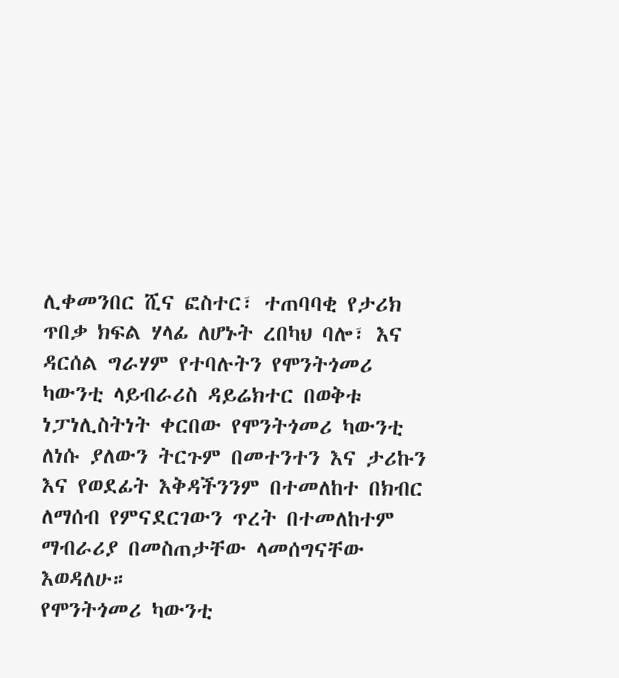ሊቀመንበር ሺና ፎስተር፣ ተጠባባቂ የታሪክ ጥበቃ ክፍል ሃላፊ ለሆኑት ረበካህ ባሎ፣ እና ዳርሰል ግራሃም የተባሉትን የሞንትጎመሪ ካውንቲ ላይብራሪስ ዳይሬክተር በወቅቱ ነፓነሊስትነት ቀርበው የሞንትጎመሪ ካውንቲ ለነሱ ያለውን ትርጉም በመተንተን እና ታሪኩን እና የወደፊት እቅዳችንንም በተመለከተ በክብር ለማሰብ የምናደርገውን ጥረት በተመለከተም ማብራሪያ በመስጠታቸው ላመሰግናቸው እወዳለሁ።
የሞንትጎመሪ ካውንቲ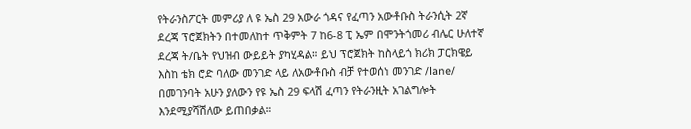የትራንስፖርት መምሪያ ለ ዩ ኤስ 29 አውራ ጎዳና የፈጣን አውቶቡስ ትራንሲት 2ኛ ደረጃ ፕሮጀክትን በተመለከተ ጥቅምት 7 ከ6-8 ፒ ኤም በሞንትጎመሪ ብሌር ሁለተኛ ደረጃ ት/ቤት የህዝብ ውይይት ያካሂዳል። ይህ ፕሮጀክት ከስላይጎ ክሪክ ፓርክዌይ እስከ ቴክ ሮድ ባለው መንገድ ላይ ለአውቶቡስ ብቻ የተወሰነ መንገድ /lane/ በመገንባት አሁን ያለውን የዩ ኤስ 29 ፍላሽ ፈጣን የትራንዚት አገልግሎት እንደሚያሻሽለው ይጠበቃል።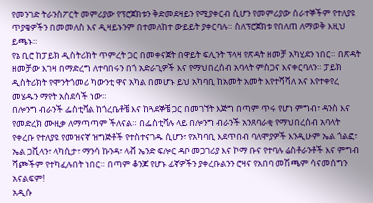የመንገድ ትራንስፖርት መምሪያው የፕሮጀክቱን ቅድመደዛይን የሚያቀርብ ሲሆን የመምሪያው ሰራተኞችም የተለያዩ ጥያቄዎችን በመመለስ እና ዲዛይኑንም በተመለከተ ውይይት ያቀርባሉ። ስለፕሮጀክቱ የበለጠ ለማወቅ እዚህ ይጫኑ።
የኔ ቢሮ ከፓይክ ዲስትሪክት ጥምረት ጋር በመቀናጀት በዋይት ፍሊንት ፕላዛ የጽዳት ዘመቻ አካሂደን ነበር። በጽዳት ዘመቻው እገዛ በማድረግ ለተባበሩን በጎ አድራጊዎች እና የማህበረሰብ አባላት ምስጋና እናቀርባለን። ፓይክ ዲስትሪክት የሞንትጎመሪ ካውንቲ ዋና አካል በመሆኑ ይህ አካባቢ ከአመት አመት እየተሻሻለ አና እየተቀየረ መሄዱን ማየት አስደሳች ነው።
በሎንግ ብራንች ፌስቲቫል ከጎረቤቶቼ እና ከጓደኞቼ ጋር በመገኘት እጅግ በጣም ጥሩ የሆነ ምግብ፣ ዳንስ እና የመድረክ ሙዚቃ ለማጣጣም ችለናል። በፌስቲቫሉ ላይ በሎንግ ብራንች አንጸባራቂ የማህበረሰብ አባላት የቀረቡ የተለያዩ የመዝናኛ ዝግጅቶች የተስተናገዱ ሲሆን፣ የአካባቢ እደጥበብ ባለሞያዎች እንዲሁም ኤል ጎልፎ፣ ኤል ጋቪላን፣ ላካሲታ፣ ማንሳ ኩንዳ፣ ላቭ ኤንድ ፍሎር ዳቦ መጋገሪያ እና ኮማ ቡና የተባሉ ሬስቶራንቶች እና ምግብ ሻጮችም የተካፈሉበት ነበር። በጣም ቆንጆ የሆኑ ፊኛዎችን ያቀረቡልንን ሮዛና የአበባ መሽጫም ሳናመሰግን አናልፍም!
አዲሱ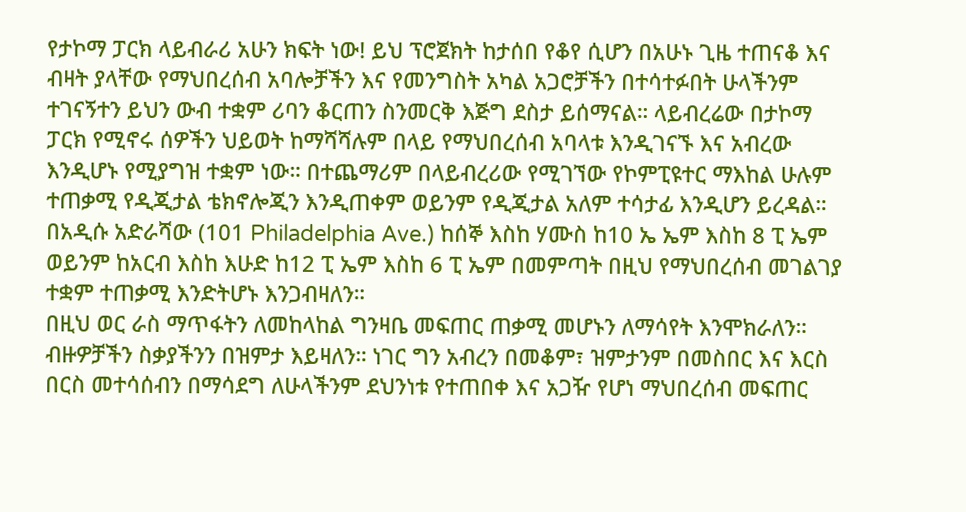የታኮማ ፓርክ ላይብራሪ አሁን ክፍት ነው! ይህ ፕሮጀክት ከታሰበ የቆየ ሲሆን በአሁኑ ጊዜ ተጠናቆ እና ብዛት ያላቸው የማህበረሰብ አባሎቻችን እና የመንግስት አካል አጋሮቻችን በተሳተፉበት ሁላችንም ተገናኝተን ይህን ውብ ተቋም ሪባን ቆርጠን ስንመርቅ እጅግ ደስታ ይሰማናል። ላይብረሬው በታኮማ ፓርክ የሚኖሩ ሰዎችን ህይወት ከማሻሻሉም በላይ የማህበረሰብ አባላቱ እንዲገናኙ እና አብረው እንዲሆኑ የሚያግዝ ተቋም ነው። በተጨማሪም በላይብረሪው የሚገኘው የኮምፒዩተር ማእከል ሁሉም ተጠቃሚ የዲጂታል ቴክኖሎጂን እንዲጠቀም ወይንም የዲጂታል አለም ተሳታፊ እንዲሆን ይረዳል። በአዲሱ አድራሻው (101 Philadelphia Ave.) ከሰኞ እስከ ሃሙስ ከ10 ኤ ኤም እስከ 8 ፒ ኤም ወይንም ከአርብ እስከ እሁድ ከ12 ፒ ኤም እስከ 6 ፒ ኤም በመምጣት በዚህ የማህበረሰብ መገልገያ ተቋም ተጠቃሚ እንድትሆኑ እንጋብዛለን።
በዚህ ወር ራስ ማጥፋትን ለመከላከል ግንዛቤ መፍጠር ጠቃሚ መሆኑን ለማሳየት እንሞክራለን። ብዙዎቻችን ስቃያችንን በዝምታ እይዛለን። ነገር ግን አብረን በመቆም፣ ዝምታንም በመስበር እና እርስ በርስ መተሳሰብን በማሳደግ ለሁላችንም ደህንነቱ የተጠበቀ እና አጋዥ የሆነ ማህበረሰብ መፍጠር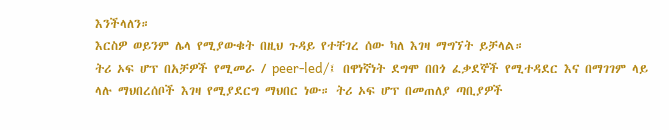እንችላለን።
እርስዎ ወይንም ሌላ የሚያውቁት በዚህ ጉዳይ የተቸገረ ሰው ካለ እገዛ ማግኘት ይቻላል።
ትሪ ኦፍ ሆፕ በአቻዎች የሚመራ / peer-led/፤ በዋነኛነት ደግሞ በበጎ ፈቃደኞች የሚተዳደር እና በማገገም ላይ ላሉ ማህበረሰቦች እገዛ የሚያደርግ ማህበር ነው። ትሪ ኦፍ ሆፕ በመጠለያ ጣቢያዎች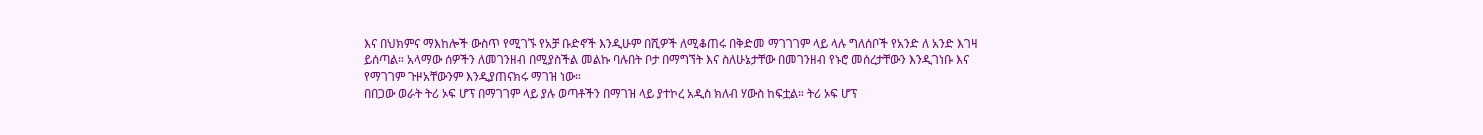እና በህክምና ማእከሎች ውስጥ የሚገኙ የአቻ ቡድኖች እንዲሁም በሺዎች ለሚቆጠሩ በቅድመ ማገገገም ላይ ላሉ ግለሰቦች የአንድ ለ አንድ እገዛ ይሰጣል። አላማው ሰዎችን ለመገንዘብ በሚያስችል መልኩ ባሉበት ቦታ በማግኘት እና ስለሁኔታቸው በመገንዘብ የኑሮ መሰረታቸውን እንዲገነቡ እና የማገገም ጉዞአቸውንም እንዲያጠናክሩ ማገዝ ነው።
በበጋው ወራት ትሪ ኦፍ ሆፕ በማገገም ላይ ያሉ ወጣቶችን በማገዝ ላይ ያተኮረ አዲስ ክለብ ሃውስ ከፍቷል። ትሪ ኦፍ ሆፕ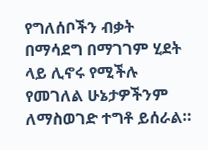የግለሰቦችን ብቃት በማሳደግ በማገገም ሂደት ላይ ሊኖሩ የሚችሉ የመገለል ሁኔታዎችንም ለማስወገድ ተግቶ ይሰራል።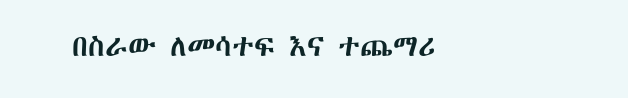በስራው ለመሳተፍ እና ተጨማሪ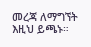መረጃ ለማግኘት እዚህ ይጫኑ።